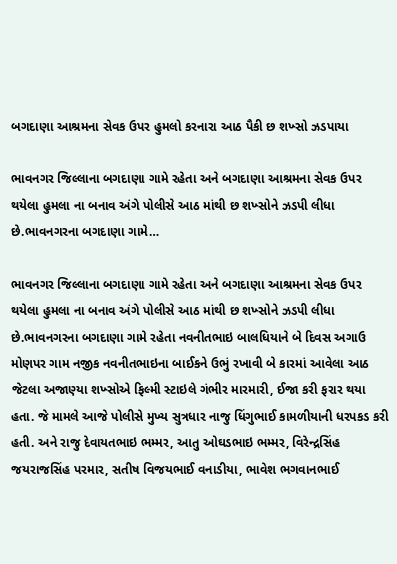બગદાણા આશ્રમના સેવક ઉપર હુમલો કરનારા આઠ પૈકી છ શખ્સો ઝડપાયા

ભાવનગર જિલ્લાના બગદાણા ગામે રહેતા અને બગદાણા આશ્રમના સેવક ઉપર થયેલા હુમલા ના બનાવ અંગે પોલીસે આઠ માંથી છ શખ્સોને ઝડપી લીધા છે.ભાવનગરના બગદાણા ગામે…

ભાવનગર જિલ્લાના બગદાણા ગામે રહેતા અને બગદાણા આશ્રમના સેવક ઉપર થયેલા હુમલા ના બનાવ અંગે પોલીસે આઠ માંથી છ શખ્સોને ઝડપી લીધા છે.ભાવનગરના બગદાણા ગામે રહેતા નવનીતભાઇ બાલધિયાને બે દિવસ અગાઉ મોણપર ગામ નજીક નવનીતભાઇના બાઈકને ઉભું રખાવી બે કારમાં આવેલા આઠ જેટલા અજાણ્યા શખ્સોએ ફિલ્મી સ્ટાઇલે ગંભીર મારમારી, ઈજા કરી ફરાર થયા હતા. જે મામલે આજે પોલીસે મુખ્ય સુત્રધાર નાજુ ધિંગુભાઈ કામળીયાની ધરપકડ કરી હતી. અને રાજુ દેવાયતભાઇ ભમ્મર, આતુ ઓઘડભાઇ ભમ્મર, વિરેન્દ્રસિંહ જયરાજસિંહ પરમાર, સતીષ વિજયભાઈ વનાડીયા, ભાવેશ ભગવાનભાઈ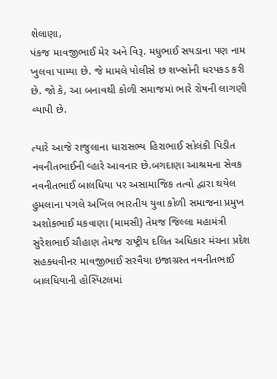શેલાણા,
પંકજ માવજીભાઈ મેર અને વિરૂ. મધુભાઈ સયડાના પણ નામ ખુલવા પામ્યા છે. જે મામલે પોલીસે છ શખ્સોની ધરપકડ કરી છે. જો કે, આ બનાવથી કોળી સમાજમાં ભારે રોષની લાગણી વ્યાપી છે.

ત્યારે આજે રાજુલાના ધારાસભ્ય હિરાભાઈ સોલંકી પિડીત નવનીતભાઈની વ્હારે આવનાર છે.બગદાણા આશ્રમના સેવક નવનીતભાઈ બાલધિયા પર અસામાજિક તત્વો દ્વારા થયેલ હુમલાના પગલે અખિલ ભારતીય યુવા કોળી સમાજના પ્રમુખ અશોકભાઈ મકવાણા (મામસી) તેમજ જિલ્લા મહામંત્રી સુરેશભાઈ ચૌહાણ તેમજ રાષ્ટ્રીય દલિત અધિકાર મંચના પ્રદેશ સહક્ધવીનર માવજીભાઈ સરવૈયા ઇજાગ્રસ્ત નવનીતભાઈ બાલધિયાની હોસ્પિટલમાં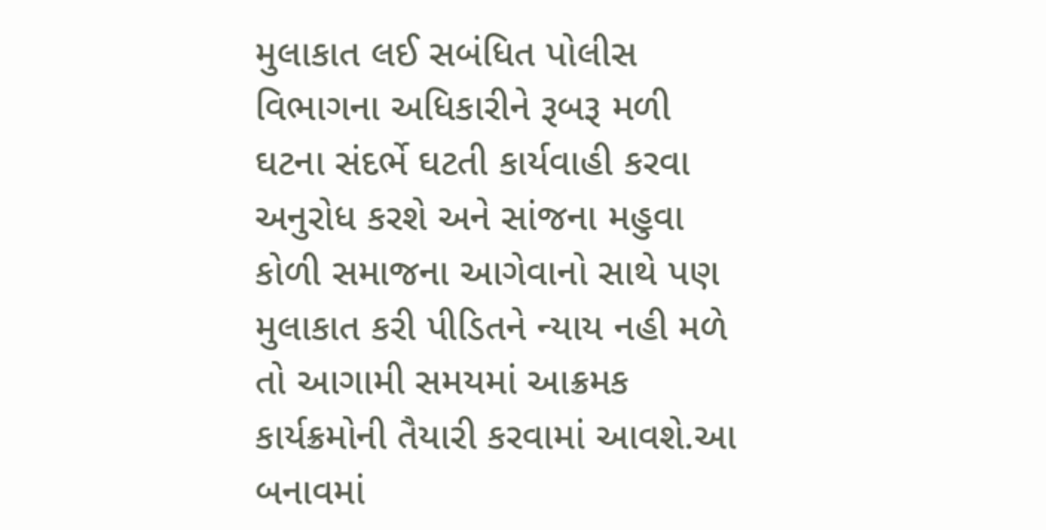મુલાકાત લઈ સબંધિત પોલીસ વિભાગના અધિકારીને રૂબરૂ મળી ઘટના સંદર્ભે ઘટતી કાર્યવાહી કરવા અનુરોધ કરશે અને સાંજના મહુવા કોળી સમાજના આગેવાનો સાથે પણ મુલાકાત કરી પીડિતને ન્યાય નહી મળે તો આગામી સમયમાં આક્રમક કાર્યક્રમોની તૈયારી કરવામાં આવશે.આ બનાવમાં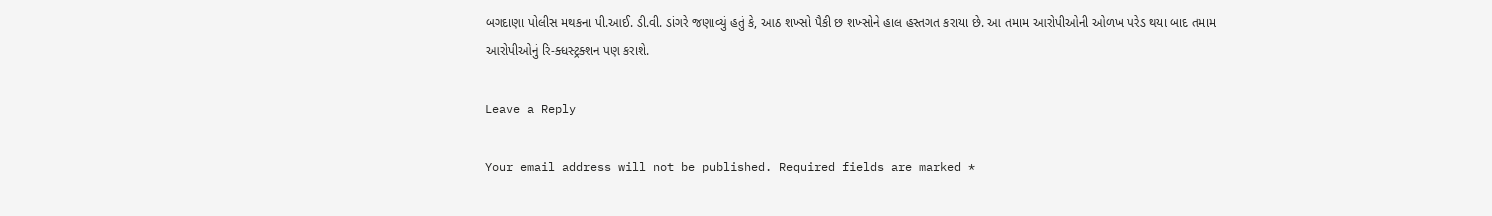બગદાણા પોલીસ મથકના પી.આઈ. ડી.વી. ડાંગરે જણાવ્યું હતું કે, આઠ શખ્સો પૈકી છ શખ્સોને હાલ હસ્તગત કરાયા છે. આ તમામ આરોપીઓની ઓળખ પરેડ થયા બાદ તમામ આરોપીઓનું રિ-ક્ધસ્ટ્રક્શન પણ કરાશે.

Leave a Reply

Your email address will not be published. Required fields are marked *